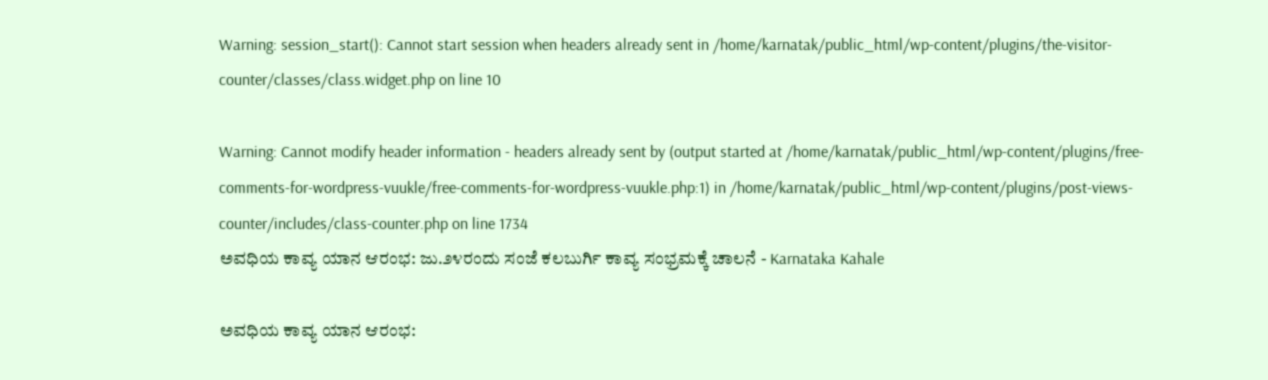Warning: session_start(): Cannot start session when headers already sent in /home/karnatak/public_html/wp-content/plugins/the-visitor-counter/classes/class.widget.php on line 10

Warning: Cannot modify header information - headers already sent by (output started at /home/karnatak/public_html/wp-content/plugins/free-comments-for-wordpress-vuukle/free-comments-for-wordpress-vuukle.php:1) in /home/karnatak/public_html/wp-content/plugins/post-views-counter/includes/class-counter.php on line 1734
ಅವಧಿಯ ಕಾವ್ಯ ಯಾನ ಆರಂಭ: ಜು.೨೪ರಂದು ಸಂಜೆ ಕಲಬುರ್ಗಿ ಕಾವ್ಯ ಸಂಭ್ರಮಕ್ಕೆ ಚಾಲನೆ - Karnataka Kahale

ಅವಧಿಯ ಕಾವ್ಯ ಯಾನ ಆರಂಭ: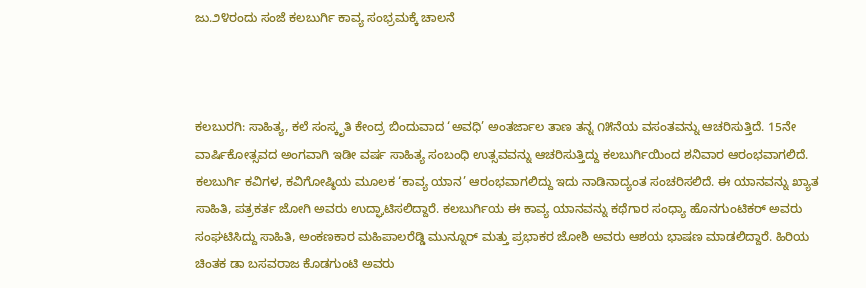ಜು.೨೪ರಂದು ಸಂಜೆ ಕಲಬುರ್ಗಿ ಕಾವ್ಯ ಸಂಭ್ರಮಕ್ಕೆ ಚಾಲನೆ



ಕಲಬುರಗಿ: ಸಾಹಿತ್ಯ, ಕಲೆ ಸಂಸ್ಕೃತಿ ಕೇಂದ್ರ ಬಿಂದುವಾದ ‘ಅವಧಿ’ ಅಂತರ್ಜಾಲ ತಾಣ ತನ್ನ ೧೫ನೆಯ ವಸಂತವನ್ನು ಆಚರಿಸುತ್ತಿದೆ. 15ನೇ ವಾರ್ಷಿಕೋತ್ಸವದ ಅಂಗವಾಗಿ ಇಡೀ ವರ್ಷ ಸಾಹಿತ್ಯ ಸಂಬಂಧಿ ಉತ್ಸವವನ್ನು ಆಚರಿಸುತ್ತಿದ್ದು ಕಲಬುರ್ಗಿಯಿಂದ ಶನಿವಾರ ಆರಂಭವಾಗಲಿದೆ.
ಕಲಬುರ್ಗಿ ಕವಿಗಳ, ಕವಿಗೋಷ್ಠಿಯ ಮೂಲಕ ‘ಕಾವ್ಯ ಯಾನ’ ಆರಂಭವಾಗಲಿದ್ದು ಇದು ನಾಡಿನಾದ್ಯಂತ ಸಂಚರಿಸಲಿದೆ. ಈ ಯಾನವನ್ನು ಖ್ಯಾತ ಸಾಹಿತಿ, ಪತ್ರಕರ್ತ ಜೋಗಿ ಅವರು ಉದ್ಘಾಟಿಸಲಿದ್ದಾರೆ. ಕಲಬುರ್ಗಿಯ ಈ ಕಾವ್ಯ ಯಾನವನ್ನು ಕಥೆಗಾರ ಸಂಧ್ಯಾ ಹೊನಗುಂಟಿಕರ್ ಅವರು ಸಂಘಟಿಸಿದ್ದು ಸಾಹಿತಿ, ಅಂಕಣಕಾರ ಮಹಿಪಾಲರೆಡ್ಡಿ ಮುನ್ನೂರ್ ಮತ್ತು ಪ್ರಭಾಕರ ಜೋಶಿ ಅವರು ಆಶಯ ಭಾಷಣ ಮಾಡಲಿದ್ದಾರೆ. ಹಿರಿಯ ಚಿಂತಕ ಡಾ ಬಸವರಾಜ ಕೊಡಗುಂಟಿ ಅವರು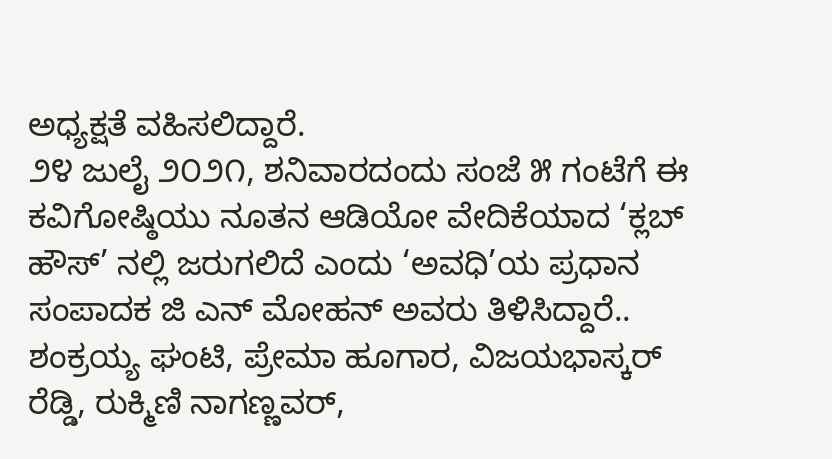ಅಧ್ಯಕ್ಷತೆ ವಹಿಸಲಿದ್ದಾರೆ.
೨೪ ಜುಲೈ ೨೦೨೧, ಶನಿವಾರದಂದು ಸಂಜೆ ೫ ಗಂಟೆಗೆ ಈ ಕವಿಗೋಷ್ಠಿಯು ನೂತನ ಆಡಿಯೋ ವೇದಿಕೆಯಾದ ‘ಕ್ಲಬ್ ಹೌಸ್’ ನಲ್ಲಿ ಜರುಗಲಿದೆ ಎಂದು ‘ಅವಧಿ’ಯ ಪ್ರಧಾನ ಸಂಪಾದಕ ಜಿ ಎನ್ ಮೋಹನ್ ಅವರು ತಿಳಿಸಿದ್ದಾರೆ..
ಶಂಕ್ರಯ್ಯ ಘಂಟಿ, ಪ್ರೇಮಾ ಹೂಗಾರ, ವಿಜಯಭಾಸ್ಕರ್ ರೆಡ್ಡಿ, ರುಕ್ಮಿಣಿ ನಾಗಣ್ಣವರ್,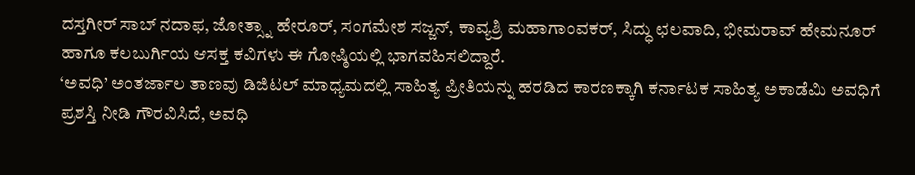ದಸ್ತಗೀರ್ ಸಾಬ್ ನದಾಫ, ಜೋತ್ಸ್ನಾ ಹೇರೂರ್, ಸಂಗಮೇಶ ಸಜ್ಜನ್, ಕಾವ್ಯಶ್ರಿ ಮಹಾಗಾಂವಕರ್, ಸಿದ್ಧು ಛಲವಾದಿ, ಭೀಮರಾವ್ ಹೇಮನೂರ್ ಹಾಗೂ ಕಲಬುರ್ಗಿಯ ಆಸಕ್ತ ಕವಿಗಳು ಈ ಗೋಷ್ಠಿಯಲ್ಲಿ ಭಾಗವಹಿಸಲಿದ್ದಾರೆ.
‘ಅವಧಿ’ ಅಂತರ್ಜಾಲ ತಾಣವು ಡಿಜಿಟಲ್ ಮಾಧ್ಯಮದಲ್ಲಿ ಸಾಹಿತ್ಯ ಪ್ರೀತಿಯನ್ನು ಹರಡಿದ ಕಾರಣಕ್ಕಾಗಿ ಕರ್ನಾಟಕ ಸಾಹಿತ್ಯ ಅಕಾಡೆಮಿ ಅವಧಿಗೆ ಪ್ರಶಸ್ತಿ ನೀಡಿ ಗೌರವಿಸಿದೆ, ಅವಧಿ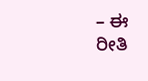– ಈ ರೀತಿ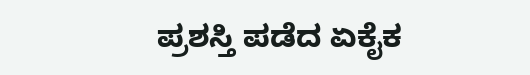ಪ್ರಶಸ್ತಿ ಪಡೆದ ಏಕೈಕ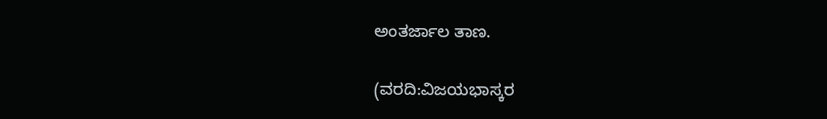ಅಂತರ್ಜಾಲ ತಾಣ.

(ವರದಿ:ವಿಜಯಭಾಸ್ಕರ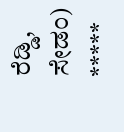ರೆಡ್ಡಿ, ಸೇಡಂ)
*****